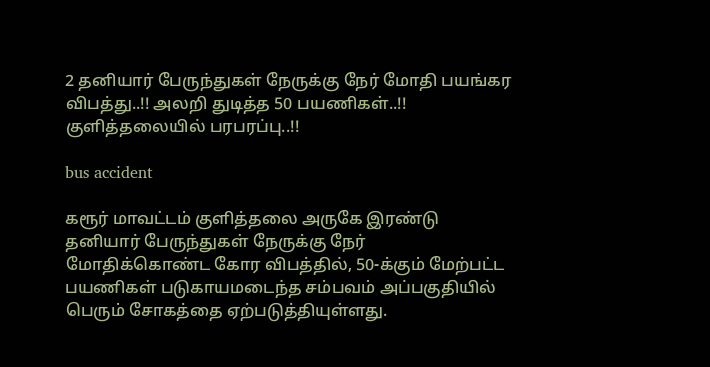2 தனியார் பேருந்துகள் நேருக்கு நேர் மோதி பயங்கர விபத்து..!! அலறி துடித்த 50 பயணிகள்..!! குளித்தலையில் பரபரப்பு..!!

bus accident

கரூர் மாவட்டம் குளித்தலை அருகே இரண்டு தனியார் பேருந்துகள் நேருக்கு நேர் மோதிக்கொண்ட கோர விபத்தில், 50-க்கும் மேற்பட்ட பயணிகள் படுகாயமடைந்த சம்பவம் அப்பகுதியில் பெரும் சோகத்தை ஏற்படுத்தியுள்ளது.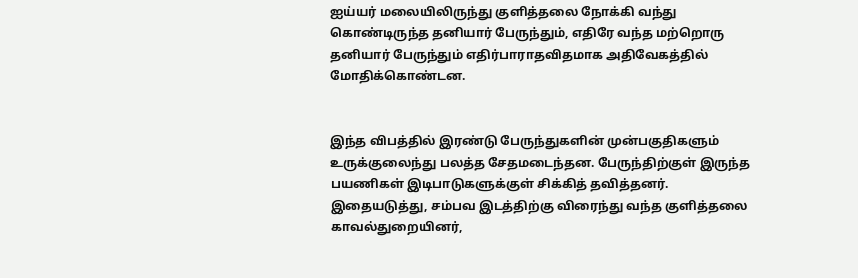ஐய்யர் மலையிலிருந்து குளித்தலை நோக்கி வந்து கொண்டிருந்த தனியார் பேருந்தும், எதிரே வந்த மற்றொரு தனியார் பேருந்தும் எதிர்பாராதவிதமாக அதிவேகத்தில் மோதிக்கொண்டன.


இந்த விபத்தில் இரண்டு பேருந்துகளின் முன்பகுதிகளும் உருக்குலைந்து பலத்த சேதமடைந்தன. பேருந்திற்குள் இருந்த பயணிகள் இடிபாடுகளுக்குள் சிக்கித் தவித்தனர். இதையடுத்து, சம்பவ இடத்திற்கு விரைந்து வந்த குளித்தலை காவல்துறையினர்,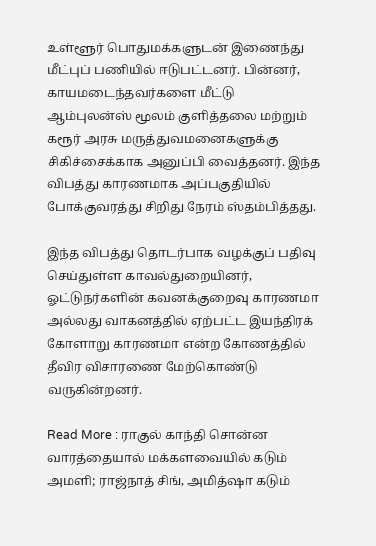உள்ளூர் பொதுமக்களுடன் இணைந்து மீட்புப் பணியில் ஈடுபட்டனர். பின்னர், காயமடைந்தவர்களை மீட்டு ஆம்புலன்ஸ் மூலம் குளித்தலை மற்றும் கரூர் அரசு மருத்துவமனைகளுக்கு சிகிச்சைக்காக அனுப்பி வைத்தனர். இந்த விபத்து காரணமாக அப்பகுதியில் போக்குவரத்து சிறிது நேரம் ஸ்தம்பித்தது.

இந்த விபத்து தொடர்பாக வழக்குப் பதிவு செய்துள்ள காவல்துறையினர், ஓட்டுநர்களின் கவனக்குறைவு காரணமா அல்லது வாகனத்தில் ஏற்பட்ட இயந்திரக் கோளாறு காரணமா என்ற கோணத்தில் தீவிர விசாரணை மேற்கொண்டு வருகின்றனர்.

Read More : ராகுல் காந்தி சொன்ன வாரத்தையால் மக்களவையில் கடும் அமளி; ராஜ்நாத் சிங், அமித்ஷா கடும்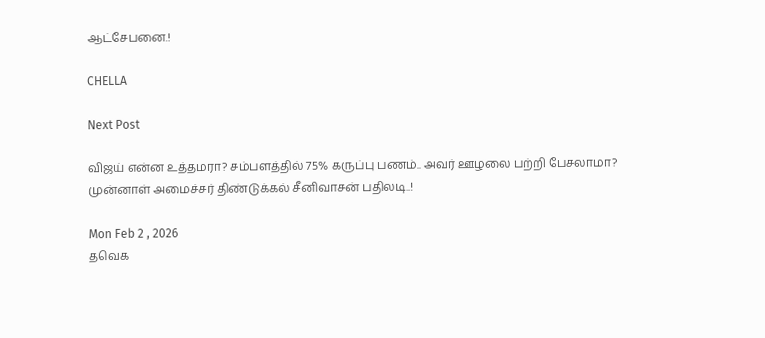ஆட்சேபனை.!

CHELLA

Next Post

விஜய் என்ன உத்தமரா? சம்பளத்தில் 75% கருப்பு பணம்.. அவர் ஊழலை பற்றி பேசலாமா? முன்னாள் அமைச்சர் திண்டுக்கல் சீனிவாசன் பதிலடி..!

Mon Feb 2 , 2026
தவெக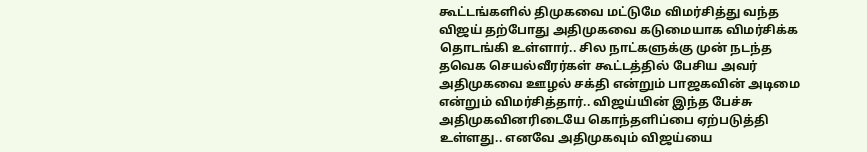கூட்டங்களில் திமுகவை மட்டுமே விமர்சித்து வந்த விஜய் தற்போது அதிமுகவை கடுமையாக விமர்சிக்க தொடங்கி உள்ளார்.. சில நாட்களுக்கு முன் நடந்த தவெக செயல்வீரர்கள் கூட்டத்தில் பேசிய அவர் அதிமுகவை ஊழல் சக்தி என்றும் பாஜகவின் அடிமை என்றும் விமர்சித்தார்.. விஜய்யின் இந்த பேச்சு அதிமுகவினரிடையே கொந்தளிப்பை ஏற்படுத்தி உள்ளது.. எனவே அதிமுகவும் விஜய்யை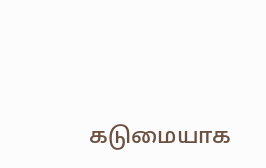கடுமையாக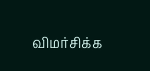விமர்சிக்க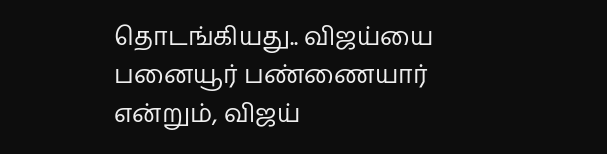தொடங்கியது.. விஜய்யை பனையூர் பண்ணையார் என்றும், விஜய்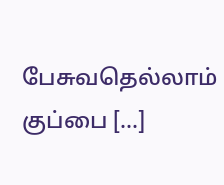பேசுவதெல்லாம் குப்பை […]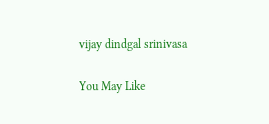vijay dindgal srinivasa

You May Like